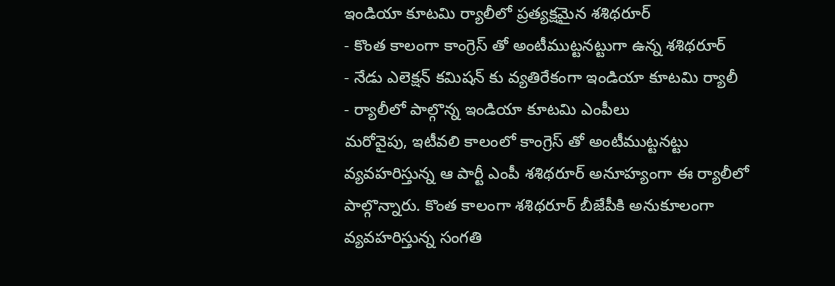ఇండియా కూటమి ర్యాలీలో ప్రత్యక్షమైన శశిథరూర్
- కొంత కాలంగా కాంగ్రెస్ తో అంటీముట్టనట్టుగా ఉన్న శశిథరూర్
- నేడు ఎలెక్షన్ కమిషన్ కు వ్యతిరేకంగా ఇండియా కూటమి ర్యాలీ
- ర్యాలీలో పాల్గొన్న ఇండియా కూటమి ఎంపీలు
మరోవైపు, ఇటీవలి కాలంలో కాంగ్రెస్ తో అంటీముట్టనట్టు వ్యవహరిస్తున్న ఆ పార్టీ ఎంపీ శశిథరూర్ అనూహ్యంగా ఈ ర్యాలీలో పాల్గొన్నారు. కొంత కాలంగా శశిథరూర్ బీజేపీకి అనుకూలంగా వ్యవహరిస్తున్న సంగతి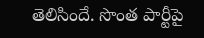తెలిసిందే. సొంత పార్టీపై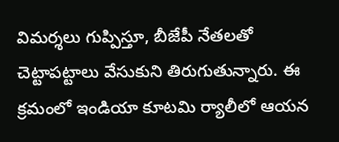విమర్శలు గుప్పిస్తూ, బీజేపీ నేతలతో చెట్టాపట్టాలు వేసుకుని తిరుగుతున్నారు. ఈ క్రమంలో ఇండియా కూటమి ర్యాలీలో ఆయన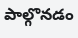పాల్గొనడం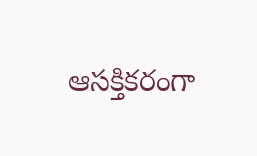ఆసక్తికరంగా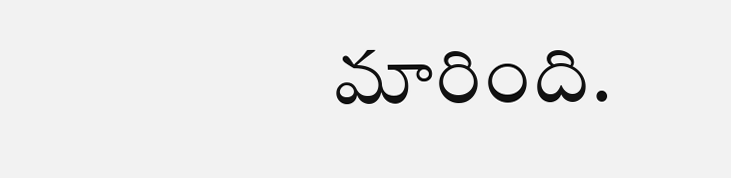మారింది.